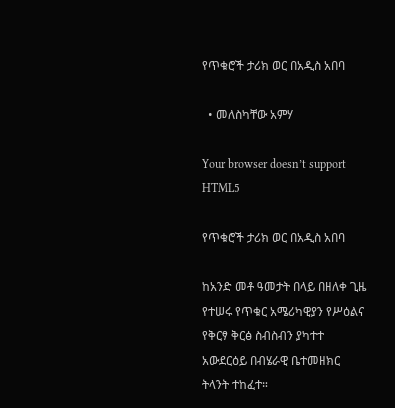የጥቁሮች ታሪክ ወር በአዲስ አበባ

  • መለስካቸው አምሃ

Your browser doesn’t support HTML5

የጥቁሮች ታሪክ ወር በአዲስ አበባ

ከአንድ መቶ ዓመታት በላይ በዘለቀ ጊዜ የተሠሩ የጥቁር አሜሪካዊያን የሥዕልና የቅርፃ ቅርፅ ስብስብን ያካተተ አውደርዕይ በብሄራዊ ቤተመዘክር ትላንት ተከፈተ።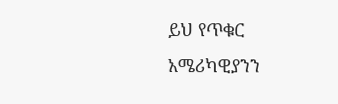ይህ የጥቁር አሜሪካዊያንን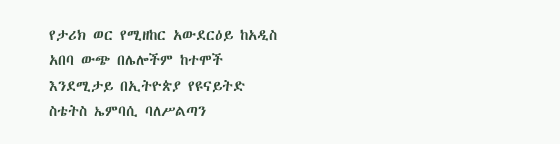የታሪክ ወር የሚዘከር አውደርዕይ ከአዲስ አበባ ውጭ በሌሎችም ከተሞች እንደሚታይ በኢትዮጵያ የዩናይትድ ስቴትስ ኤምባሲ ባለሥልጣን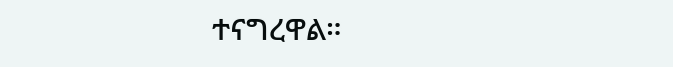ተናግረዋል።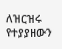ለዝርዝሩ የተያያዘውን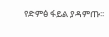የድምፅ ፋይል ያዳምጡ፡፡